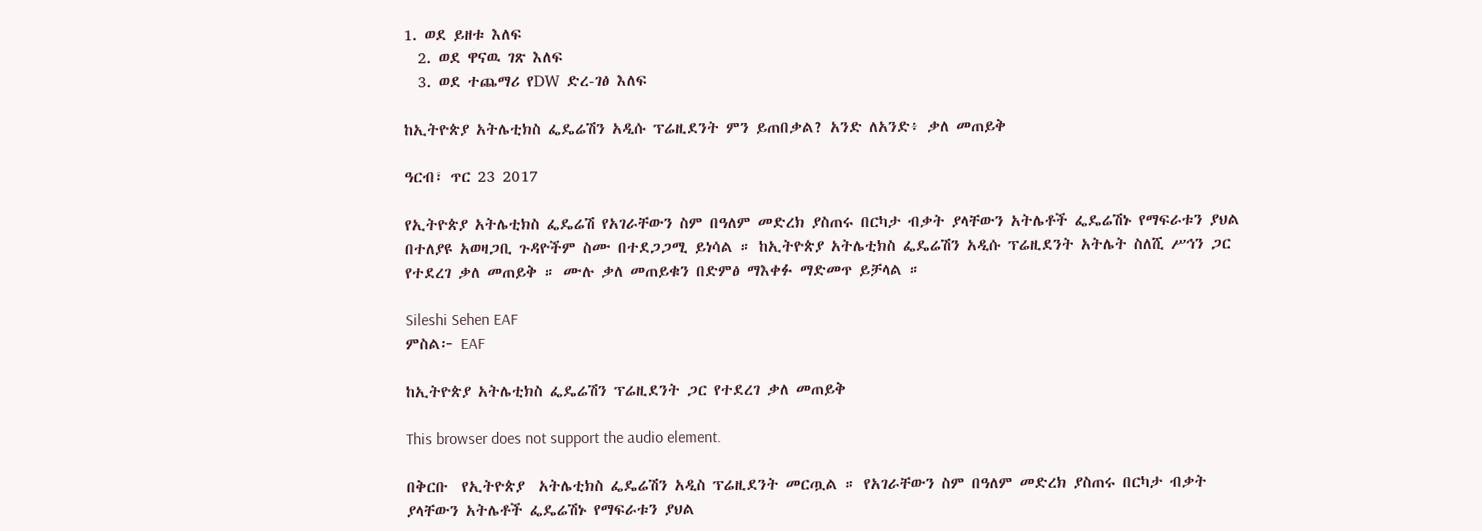1. ወደ ይዘቱ እለፍ
  2. ወደ ዋናዉ ገጽ እለፍ
  3. ወደ ተጨማሪ የDW ድረ-ገፅ እለፍ

ከኢትዮጵያ አትሌቲክስ ፌዴሬሽን አዲሱ ፕሬዚደንት ምን ይጠበቃል? አንድ ለአንድ፥ ቃለ መጠይቅ

ዓርብ፣ ጥር 23 2017

የኢትዮጵያ አትሌቲክስ ፌዴሬሽ የአገራቸውን ስም በዓለም መድረክ ያስጠሩ በርካታ ብቃት ያላቸውን አትሌቶች ፌዴሬሽኑ የማፍራቱን ያህል በተለያዩ አወዛጋቢ ጉዳዮችም ስሙ በተደጋጋሚ ይነሳል ። ከኢትዮጵያ አትሌቲክስ ፌዴሬሽን አዲሱ ፕሬዚደንት አትሌት ስለሺ ሥኅን ጋር የተደረገ ቃለ መጠይቅ ። ሙሉ ቃለ መጠይቁን በድምፅ ማእቀፉ ማድመጥ ይቻላል ።

Sileshi Sehen EAF
ምስል፦ EAF

ከኢትዮጵያ አትሌቲክስ ፌዴሬሽን ፕሬዚደንት ጋር የተደረገ ቃለ መጠይቅ

This browser does not support the audio element.

በቅርቡ  የኢትዮጵያ  አትሌቲክስ ፌዴሬሽን አዲስ ፕሬዚደንት መርጧል ። የአገራቸውን ስም በዓለም መድረክ ያስጠሩ በርካታ ብቃት ያላቸውን አትሌቶች ፌዴሬሽኑ የማፍራቱን ያህል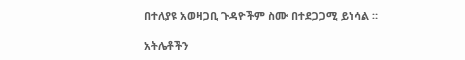በተለያዩ አወዛጋቢ ጉዳዮችም ስሙ በተደጋጋሚ ይነሳል ።

አትሌቶችን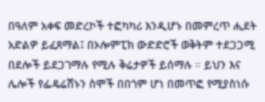በዓለም አቀፍ መድረኮች ተፎካካሪ እንዲሆኑ በመምረጥ ሒደት አድልዎ ይፈጸማል፤ በኦሎምፒክ ውድድሮች ወቅትም ተደጋጋሚ በደሎች ይደጋገማሉ የሚሉ ቅሬታዎች ይሰማሉ ። ይህን እና ሌሎች የፌዴሬሽኑን ስሞች በበጎም ሆነ በመጥፎ የሚያስነሱ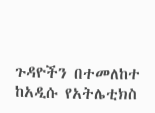ጉዳዮችን በተመለከተ ከአዲሱ የአትሌቲክስ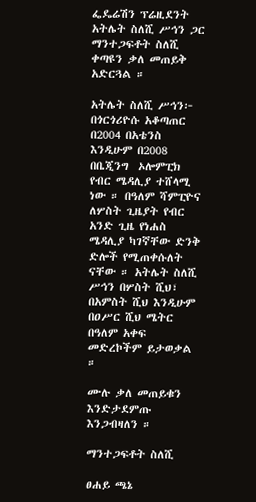ፌዴሬሽን ፕሬዚደንት አትሌት ስለሺ ሥኅን ጋር ማንተጋፍቶት ስለሺ ቀጣዩን ቃለ መጠይቅ አድርጓል ።

አትሌት ስለሺ ሥኅን፦ በጎርጎሪዮሱ አቆጣጠር በ2004 በአቴንስ እንዲሁም በ2008 በቤጂንግ  ኦሎምፒክ የብር ሜዳሊያ ተሸላሚ ነው ። በዓለም ሻምፒዮና ለሦስት ጊዜያት የብር አንድ ጊዜ የነሐስ ሜዳሊያ ካገኛቸው ድንቅ ድሎች የሚጠቀሱለት ናቸው ። አትሌት ስለሺ ሥኅን በሦስት ሺህ፣ በአምስት ሺህ እንዲሁም በዐሥር ሺህ ሜትር በዓለም አቀፍ መድረኮችም ይታወቃል ።

ሙሉ ቃለ መጠይቁን እንድታደምጡ እንጋብዛለን ።

ማንተጋፍቶት ስለሺ

ፀሐይ ጫኔ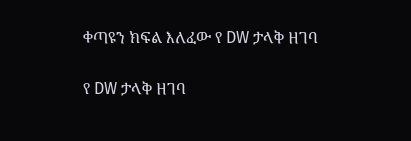ቀጣዩን ክፍል እለፈው የ DW ታላቅ ዘገባ

የ DW ታላቅ ዘገባ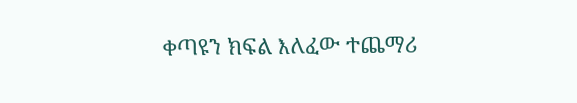ቀጣዩን ክፍል እለፈው ተጨማሪ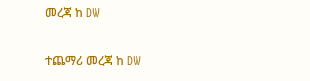መረጃ ከ DW

ተጨማሪ መረጃ ከ DW